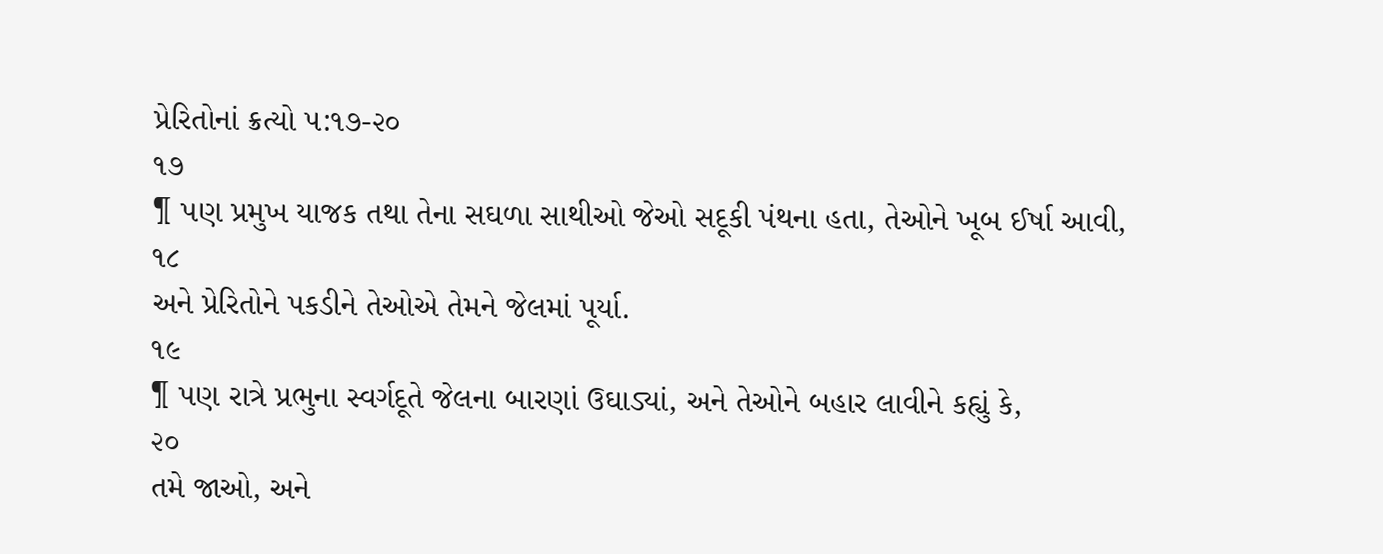પ્રેરિતોનાં ક્રત્યો ૫:૧૭-૨૦
૧૭
¶ પણ પ્રમુખ યાજક તથા તેના સઘળા સાથીઓ જેઓ સદૂકી પંથના હતા, તેઓને ખૂબ ઈર્ષા આવી,
૧૮
અને પ્રેરિતોને પકડીને તેઓએ તેમને જેલમાં પૂર્યા.
૧૯
¶ પણ રાત્રે પ્રભુના સ્વર્ગદૂતે જેલના બારણાં ઉઘાડ્યાં, અને તેઓને બહાર લાવીને કહ્યું કે,
૨૦
તમે જાઓ, અને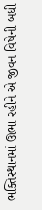ભક્તિસ્થાનમાં ઊભા રહીને એ જીવન વિષેની બધી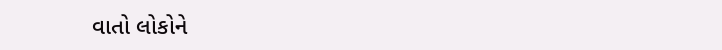વાતો લોકોને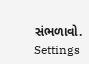સંભળાવો.
Settings